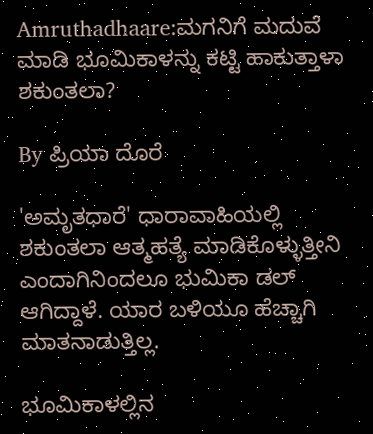Amruthadhaare:ಮಗನಿಗೆ ಮದುವೆ ಮಾಡಿ ಭೂಮಿಕಾಳನ್ನು ಕಟ್ಟಿ ಹಾಕುತ್ತಾಳಾ ಶಕುಂತಲಾ?

By ಪ್ರಿಯಾ ದೊರೆ

'ಅಮೃತಧಾರೆ' ಧಾರಾವಾಹಿಯಲ್ಲಿ ಶಕುಂತಲಾ ಆತ್ಮಹತ್ಯೆ ಮಾಡಿಕೊಳ್ಳುತ್ತೀನಿ ಎಂದಾಗಿನಿಂದಲೂ ಭುಮಿಕಾ ಡಲ್ ಆಗಿದ್ದಾಳೆ. ಯಾರ ಬಳಿಯೂ ಹೆಚ್ಚಾಗಿ ಮಾತನಾಡುತ್ತಿಲ್ಲ.

ಭೂಮಿಕಾಳಲ್ಲಿನ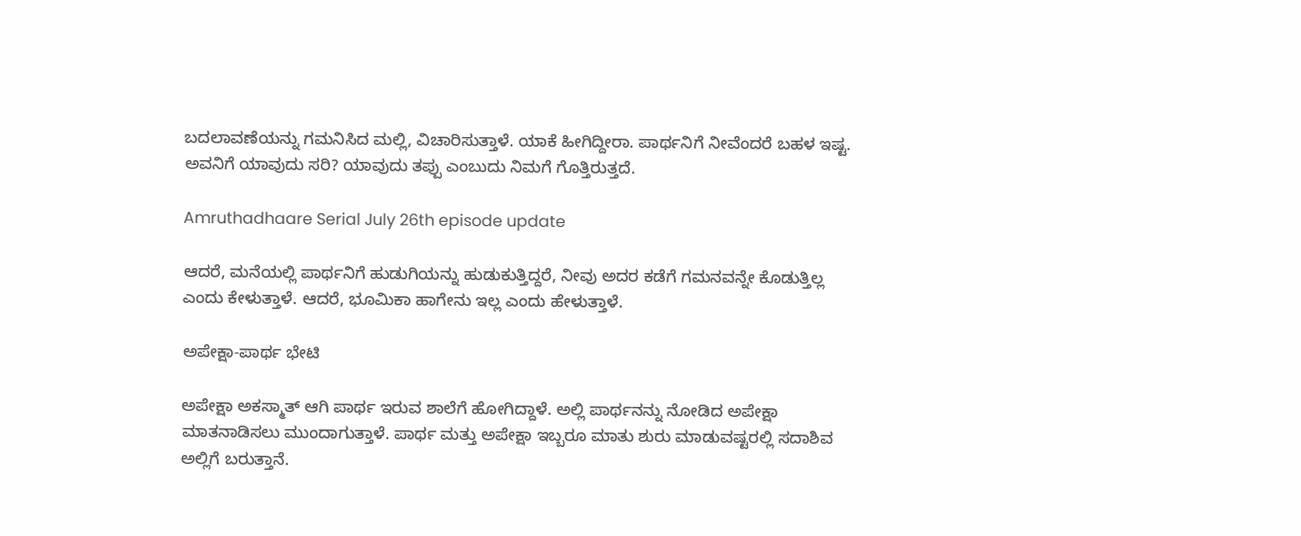ಬದಲಾವಣೆಯನ್ನು ಗಮನಿಸಿದ ಮಲ್ಲಿ, ವಿಚಾರಿಸುತ್ತಾಳೆ. ಯಾಕೆ ಹೀಗಿದ್ದೀರಾ. ಪಾರ್ಥನಿಗೆ ನೀವೆಂದರೆ ಬಹಳ ಇಷ್ಟ. ಅವನಿಗೆ ಯಾವುದು ಸರಿ? ಯಾವುದು ತಪ್ಪು ಎಂಬುದು ನಿಮಗೆ ಗೊತ್ತಿರುತ್ತದೆ.

Amruthadhaare Serial July 26th episode update

ಆದರೆ, ಮನೆಯಲ್ಲಿ ಪಾರ್ಥನಿಗೆ ಹುಡುಗಿಯನ್ನು ಹುಡುಕುತ್ತಿದ್ದರೆ, ನೀವು ಅದರ ಕಡೆಗೆ ಗಮನವನ್ನೇ ಕೊಡುತ್ತಿಲ್ಲ ಎಂದು ಕೇಳುತ್ತಾಳೆ. ಆದರೆ, ಭೂಮಿಕಾ ಹಾಗೇನು ಇಲ್ಲ ಎಂದು ಹೇಳುತ್ತಾಳೆ.

ಅಪೇಕ್ಷಾ-ಪಾರ್ಥ ಭೇಟಿ

ಅಪೇಕ್ಷಾ ಅಕಸ್ಮಾತ್ ಆಗಿ ಪಾರ್ಥ ಇರುವ ಶಾಲೆಗೆ ಹೋಗಿದ್ದಾಳೆ. ಅಲ್ಲಿ ಪಾರ್ಥನನ್ನು ನೋಡಿದ ಅಪೇಕ್ಷಾ ಮಾತನಾಡಿಸಲು ಮುಂದಾಗುತ್ತಾಳೆ. ಪಾರ್ಥ ಮತ್ತು ಅಪೇಕ್ಷಾ ಇಬ್ಬರೂ ಮಾತು ಶುರು ಮಾಡುವಷ್ಟರಲ್ಲಿ ಸದಾಶಿವ ಅಲ್ಲಿಗೆ ಬರುತ್ತಾನೆ.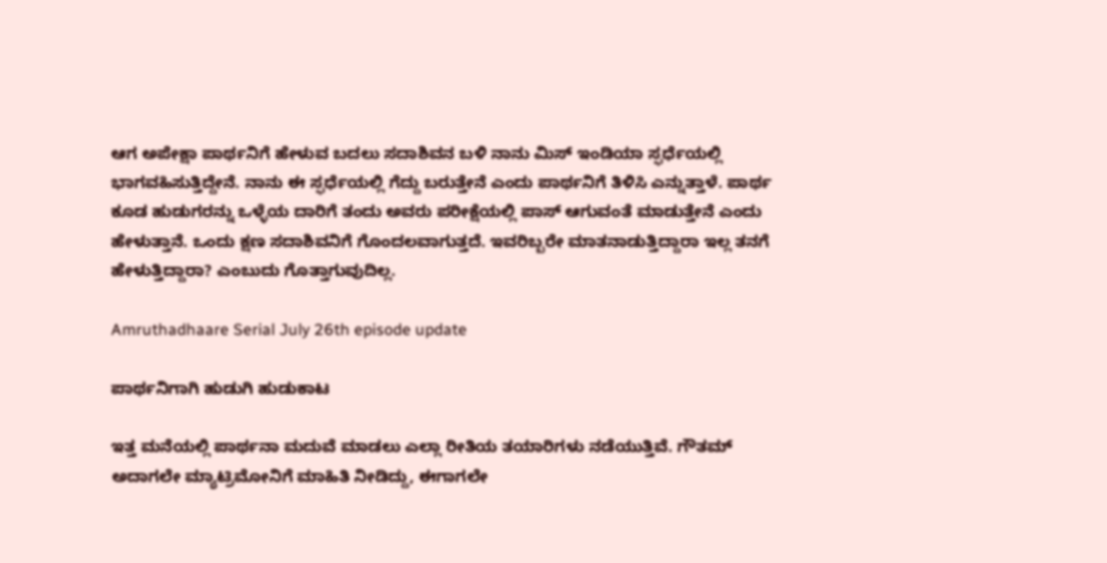ಆಗ ಅಪೇಕ್ಷಾ ಪಾರ್ಥನಿಗೆ ಹೇಳುವ ಬದಲು ಸದಾಶಿವನ ಬಳಿ ನಾನು ಮಿಸ್ ಇಂಡಿಯಾ ಸ್ಫರ್ಧೆಯಲ್ಲಿ ಭಾಗವಹಿಸುತ್ತಿದ್ದೇನೆ. ನಾನು ಈ ಸ್ಫರ್ಧೆಯಲ್ಲಿ ಗೆದ್ದು ಬರುತ್ತೇನೆ ಎಂದು ಪಾರ್ಥನಿಗೆ ತಿಳಿಸಿ ಎನ್ನುತ್ತಾಳೆ. ಪಾರ್ಥ ಕೂಡ ಹುಡುಗರನ್ನು ಒಳ್ಳೆಯ ದಾರಿಗೆ ತಂದು ಅವರು ಪರೀಕ್ಷೆಯಲ್ಲಿ ಪಾಸ್ ಆಗುವಂತೆ ಮಾಡುತ್ತೇನೆ ಎಂದು ಹೇಳುತ್ತಾನೆ. ಒಂದು ಕ್ಷಣ ಸದಾಶಿವನಿಗೆ ಗೊಂದಲವಾಗುತ್ತದೆ. ಇವರಿಬ್ಬರೇ ಮಾತನಾಡುತ್ತಿದ್ದಾರಾ ಇಲ್ಲ ತನಗೆ ಹೇಳುತ್ತಿದ್ದಾರಾ? ಎಂಬುದು ಗೊತ್ತಾಗುವುದಿಲ್ಲ.

Amruthadhaare Serial July 26th episode update

ಪಾರ್ಥನಿಗಾಗಿ ಹುಡುಗಿ ಹುಡುಕಾಟ

ಇತ್ತ ಮನೆಯಲ್ಲಿ ಪಾರ್ಥನಾ ಮದುವೆ ಮಾಡಲು ಎಲ್ಲಾ ರೀತಿಯ ತಯಾರಿಗಳು ನಡೆಯುತ್ತಿವೆ. ಗೌತಮ್ ಅದಾಗಲೇ ಮ್ಯಾಟ್ರಿಮೋನಿಗೆ ಮಾಹಿತಿ ನೀಡಿದ್ದು, ಈಗಾಗಲೇ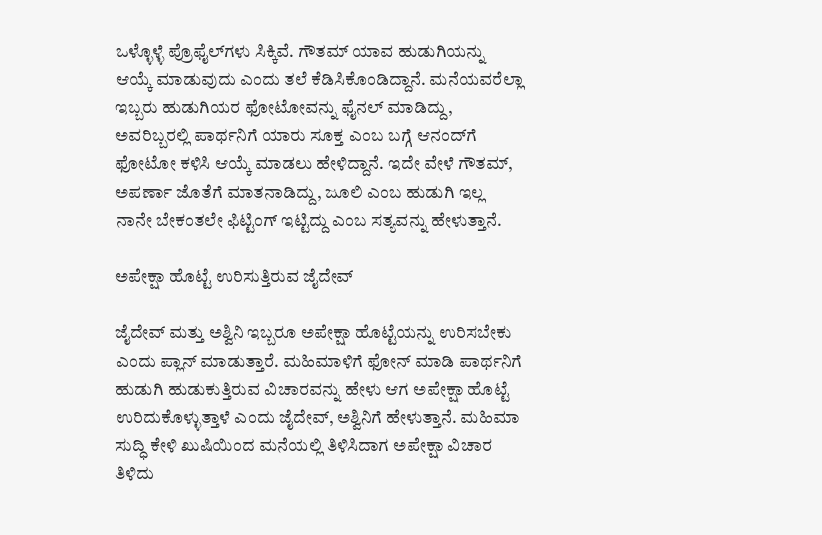ಒಳ್ಳೊಳ್ಳೆ ಪ್ರೊಫೈಲ್‌ಗಳು ಸಿಕ್ಕಿವೆ. ಗೌತಮ್ ಯಾವ ಹುಡುಗಿಯನ್ನು ಆಯ್ಕೆ ಮಾಡುವುದು ಎಂದು ತಲೆ ಕೆಡಿಸಿಕೊಂಡಿದ್ದಾನೆ. ಮನೆಯವರೆಲ್ಲಾ ಇಬ್ಬರು ಹುಡುಗಿಯರ ಫೋಟೋವನ್ನು ಫೈನಲ್ ಮಾಡಿದ್ದು, ಅವರಿಬ್ಬರಲ್ಲಿ ಪಾರ್ಥನಿಗೆ ಯಾರು ಸೂಕ್ತ ಎಂಬ ಬಗ್ಗೆ ಆನಂದ್‌ಗೆ ಫೋಟೋ ಕಳಿಸಿ ಆಯ್ಕೆ ಮಾಡಲು ಹೇಳಿದ್ದಾನೆ. ಇದೇ ವೇಳೆ ಗೌತಮ್, ಅಪರ್ಣಾ ಜೊತೆಗೆ ಮಾತನಾಡಿದ್ದು, ಜೂಲಿ ಎಂಬ ಹುಡುಗಿ ಇಲ್ಲ ನಾನೇ ಬೇಕಂತಲೇ ಫಿಟ್ಟಿಂಗ್ ಇಟ್ಟಿದ್ದು ಎಂಬ ಸತ್ಯವನ್ನು ಹೇಳುತ್ತಾನೆ.

ಅಪೇಕ್ಷಾ ಹೊಟ್ಟೆ ಉರಿಸುತ್ತಿರುವ ಜೈದೇವ್

ಜೈದೇವ್ ಮತ್ತು ಅಶ್ವಿನಿ ಇಬ್ಬರೂ ಅಪೇಕ್ಷಾ ಹೊಟ್ಟೆಯನ್ನು ಉರಿಸಬೇಕು ಎಂದು ಪ್ಲಾನ್ ಮಾಡುತ್ತಾರೆ. ಮಹಿಮಾಳಿಗೆ ಫೋನ್ ಮಾಡಿ ಪಾರ್ಥನಿಗೆ ಹುಡುಗಿ ಹುಡುಕುತ್ತಿರುವ ವಿಚಾರವನ್ನು ಹೇಳು ಆಗ ಅಪೇಕ್ಷಾ ಹೊಟ್ಟೆ ಉರಿದುಕೊಳ್ಳುತ್ತಾಳೆ ಎಂದು ಜೈದೇವ್, ಅಶ್ವಿನಿಗೆ ಹೇಳುತ್ತಾನೆ. ಮಹಿಮಾ ಸುದ್ಧಿ ಕೇಳಿ ಖುಷಿಯಿಂದ ಮನೆಯಲ್ಲಿ ತಿಳಿಸಿದಾಗ ಅಪೇಕ್ಷಾ ವಿಚಾರ ತಿಳಿದು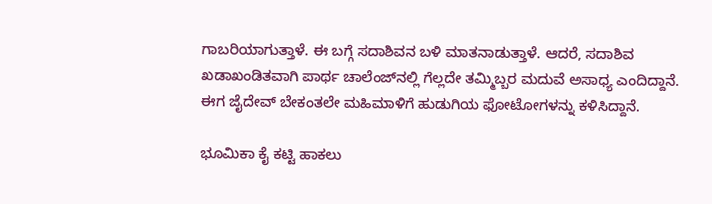ಗಾಬರಿಯಾಗುತ್ತಾಳೆ. ಈ ಬಗ್ಗೆ ಸದಾಶಿವನ ಬಳಿ ಮಾತನಾಡುತ್ತಾಳೆ. ಆದರೆ, ಸದಾಶಿವ ಖಡಾಖಂಡಿತವಾಗಿ ಪಾರ್ಥ ಚಾಲೆಂಜ್‌ನಲ್ಲಿ ಗೆಲ್ಲದೇ ತಮ್ಮಿಬ್ಬರ ಮದುವೆ ಅಸಾಧ್ಯ ಎಂದಿದ್ದಾನೆ. ಈಗ ಜೈದೇವ್ ಬೇಕಂತಲೇ ಮಹಿಮಾಳಿಗೆ ಹುಡುಗಿಯ ಫೋಟೋಗಳನ್ನು ಕಳಿಸಿದ್ದಾನೆ.

ಭೂಮಿಕಾ ಕೈ ಕಟ್ಟಿ ಹಾಕಲು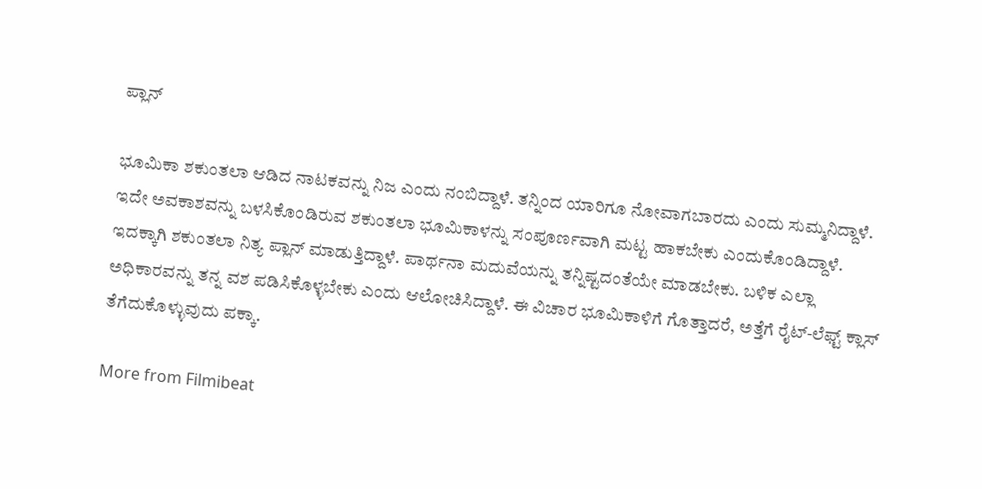ಪ್ಲಾನ್

ಭೂಮಿಕಾ ಶಕುಂತಲಾ ಆಡಿದ ನಾಟಕವನ್ನು ನಿಜ ಎಂದು ನಂಬಿದ್ದಾಳೆ. ತನ್ನಿಂದ ಯಾರಿಗೂ ನೋವಾಗಬಾರದು ಎಂದು ಸುಮ್ಮನಿದ್ದಾಳೆ. ಇದೇ ಅವಕಾಶವನ್ನು ಬಳಸಿಕೊಂಡಿರುವ ಶಕುಂತಲಾ ಭೂಮಿಕಾಳನ್ನು ಸಂಪೂರ್ಣವಾಗಿ ಮಟ್ಟ ಹಾಕಬೇಕು ಎಂದುಕೊಂಡಿದ್ದಾಳೆ. ಇದಕ್ಕಾಗಿ ಶಕುಂತಲಾ ನಿತ್ಯ ಪ್ಲಾನ್ ಮಾಡುತ್ತಿದ್ದಾಳೆ. ಪಾರ್ಥನಾ ಮದುವೆಯನ್ನು ತನ್ನಿಷ್ಟದಂತೆಯೇ ಮಾಡಬೇಕು. ಬಳಿಕ ಎಲ್ಲಾ ಅಧಿಕಾರವನ್ನು ತನ್ನ ವಶ ಪಡಿಸಿಕೊಳ್ಳಬೇಕು ಎಂದು ಆಲೋಚಿಸಿದ್ದಾಳೆ. ಈ ವಿಚಾರ ಭೂಮಿಕಾಳಿಗೆ ಗೊತ್ತಾದರೆ, ಅತ್ತೆಗೆ ರೈಟ್-ಲೆಫ್ಟ್ ಕ್ಲಾಸ್ ತೆಗೆದುಕೊಳ್ಳುವುದು ಪಕ್ಕಾ.

More from Filmibeat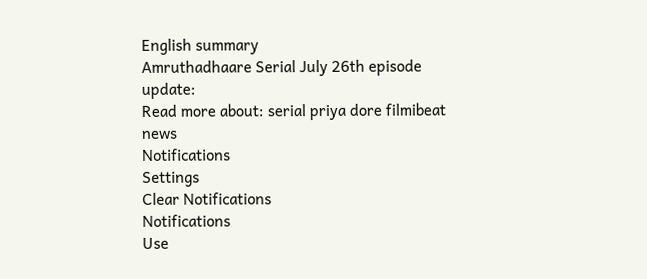English summary
Amruthadhaare Serial July 26th episode update:
Read more about: serial priya dore filmibeat news
Notifications
Settings
Clear Notifications
Notifications
Use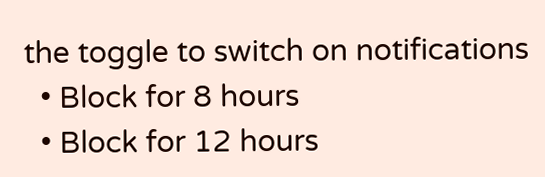the toggle to switch on notifications
  • Block for 8 hours
  • Block for 12 hours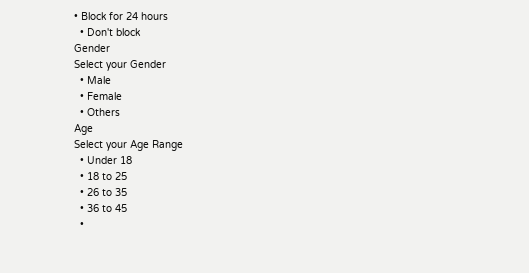• Block for 24 hours
  • Don't block
Gender
Select your Gender
  • Male
  • Female
  • Others
Age
Select your Age Range
  • Under 18
  • 18 to 25
  • 26 to 35
  • 36 to 45
  •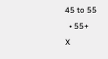45 to 55
  • 55+
X